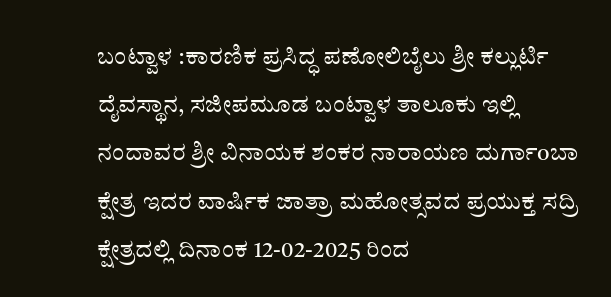ಬಂಟ್ವಾಳ :ಕಾರಣಿಕ ಪ್ರಸಿದ್ಧ ಪಣೋಲಿಬೈಲು ಶ್ರೀ ಕಲ್ಲುರ್ಟಿ ದೈವಸ್ಥಾನ, ಸಜೀಪಮೂಡ ಬಂಟ್ವಾಳ ತಾಲೂಕು ಇಲ್ಲಿ ನಂದಾವರ ಶ್ರೀ ವಿನಾಯಕ ಶಂಕರ ನಾರಾಯಣ ದುರ್ಗಾoಬಾ ಕ್ಷೇತ್ರ ಇದರ ವಾರ್ಷಿಕ ಜಾತ್ರಾ ಮಹೋತ್ಸವದ ಪ್ರಯುಕ್ತ ಸದ್ರಿ ಕ್ಷೇತ್ರದಲ್ಲಿ ದಿನಾಂಕ 12-02-2025 ರಿಂದ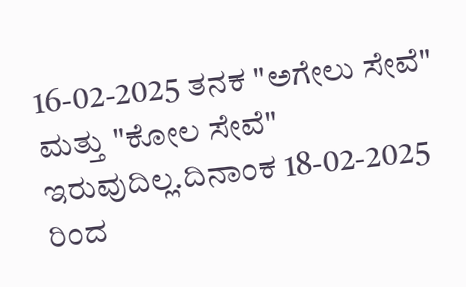16-02-2025 ತನಕ "ಅಗೇಲು ಸೇವೆ" ಮತ್ತು "ಕೋಲ ಸೇವೆ" ಇರುವುದಿಲ್ಲ.ದಿನಾಂಕ 18-02-2025 ರಿಂದ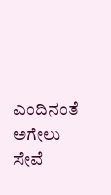ಎಂದಿನಂತೆ ಅಗೇಲು ಸೇವೆ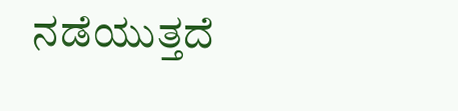ನಡೆಯುತ್ತದೆ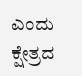ಎಂದು ಕ್ಷೇತ್ರದ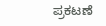ಪ್ರಕಟಣೆ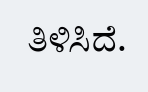ತಿಳಿಸಿದೆ.